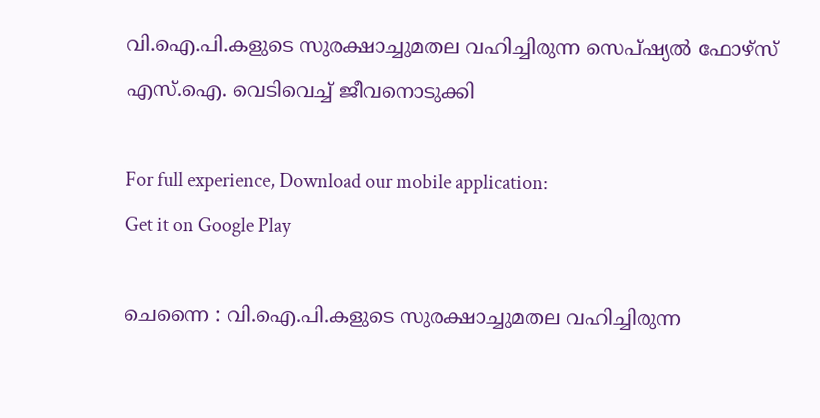വി.ഐ.പി.കളുടെ സുരക്ഷാച്ചുമതല വഹിച്ചിരുന്ന സെപ്ഷ്യല്‍ ഫോഴ്‌സ് എസ്.ഐ. വെടിവെച്ച് ജീവനൊടുക്കി

For full experience, Download our mobile application:
Get it on Google Play

ചെന്നൈ : വി.ഐ.പി.കളുടെ സുരക്ഷാച്ചുമതല വഹിച്ചിരുന്ന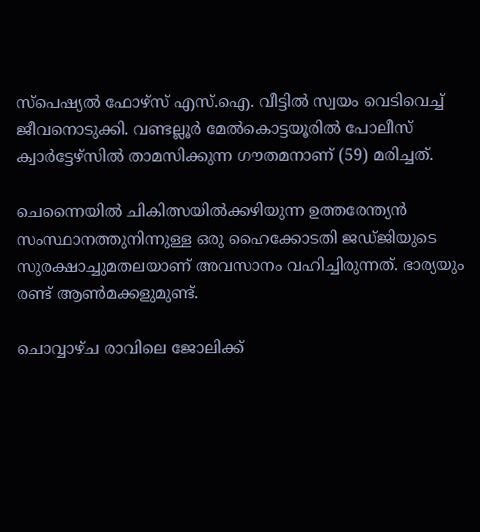സ്പെഷ്യൽ ഫോഴ്സ് എസ്.ഐ. വീട്ടിൽ സ്വയം വെടിവെച്ച് ജീവനൊടുക്കി. വണ്ടല്ലൂർ മേൽകൊട്ടയൂരിൽ പോലീസ് ക്വാർട്ടേഴ്സിൽ താമസിക്കുന്ന ഗൗതമനാണ് (59) മരിച്ചത്.

ചെന്നൈയിൽ ചികിത്സയിൽക്കഴിയുന്ന ഉത്തരേന്ത്യൻ സംസ്ഥാനത്തുനിന്നുള്ള ഒരു ഹൈക്കോടതി ജഡ്ജിയുടെ സുരക്ഷാച്ചുമതലയാണ് അവസാനം വഹിച്ചിരുന്നത്. ഭാര്യയും രണ്ട് ആൺമക്കളുമുണ്ട്.

ചൊവ്വാഴ്ച രാവിലെ ജോലിക്ക്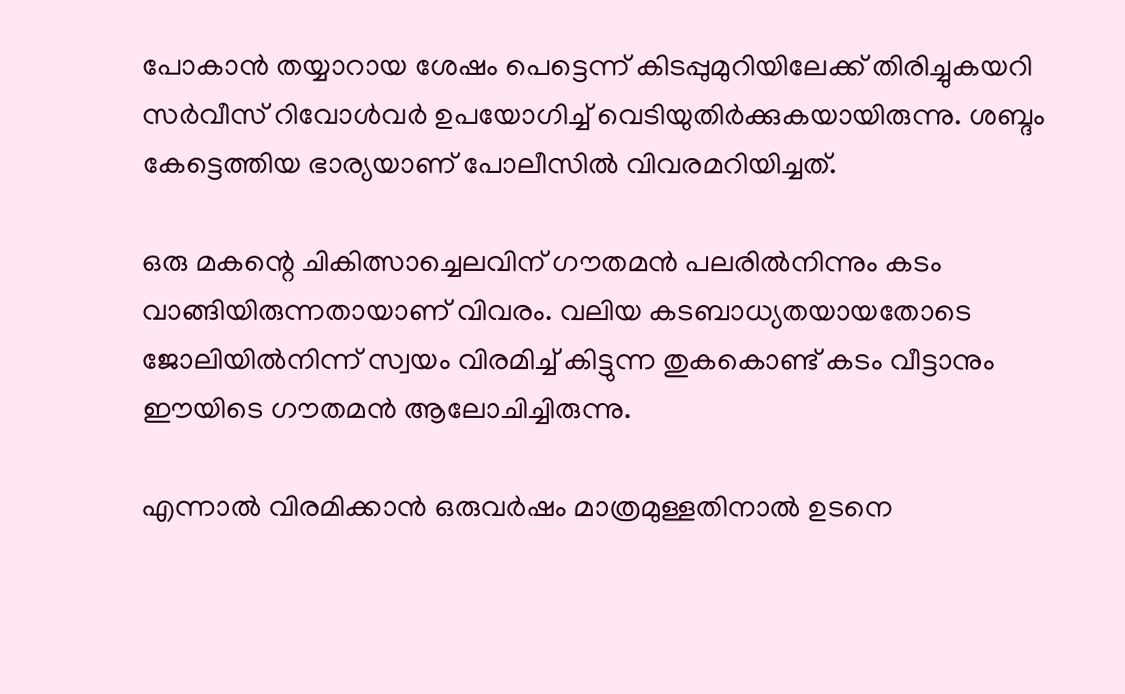പോകാൻ തയ്യാറായ ശേഷം പെട്ടെന്ന് കിടപ്പുമുറിയിലേക്ക് തിരിച്ചുകയറി സർവീസ് റിവോൾവർ ഉപയോഗിച്ച് വെടിയുതിർക്കുകയായിരുന്നു. ശബ്ദം കേട്ടെത്തിയ ഭാര്യയാണ് പോലീസിൽ വിവരമറിയിച്ചത്.

ഒരു മകന്റെ ചികിത്സാച്ചെലവിന് ഗൗതമൻ പലരിൽനിന്നും കടം വാങ്ങിയിരുന്നതായാണ് വിവരം. വലിയ കടബാധ്യതയായതോടെ ജോലിയിൽനിന്ന് സ്വയം വിരമിച്ച് കിട്ടുന്ന തുകകൊണ്ട് കടം വീട്ടാനും ഈയിടെ ഗൗതമൻ ആലോചിച്ചിരുന്നു.

എന്നാൽ വിരമിക്കാൻ ഒരുവർഷം മാത്രമുള്ളതിനാൽ ഉടനെ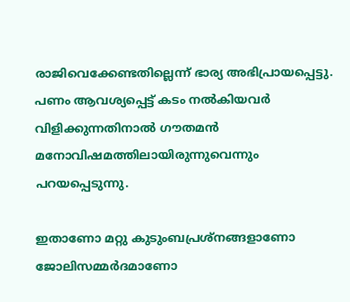രാജിവെക്കേണ്ടതില്ലെന്ന് ഭാര്യ അഭിപ്രായപ്പെട്ടു. പണം ആവശ്യപ്പെട്ട് കടം നൽകിയവർ വിളിക്കുന്നതിനാൽ ഗൗതമൻ മനോവിഷമത്തിലായിരുന്നുവെന്നും പറയപ്പെടുന്നു.

ഇതാണോ മറ്റു കുടുംബപ്രശ്നങ്ങളാണോ ജോലിസമ്മർദമാണോ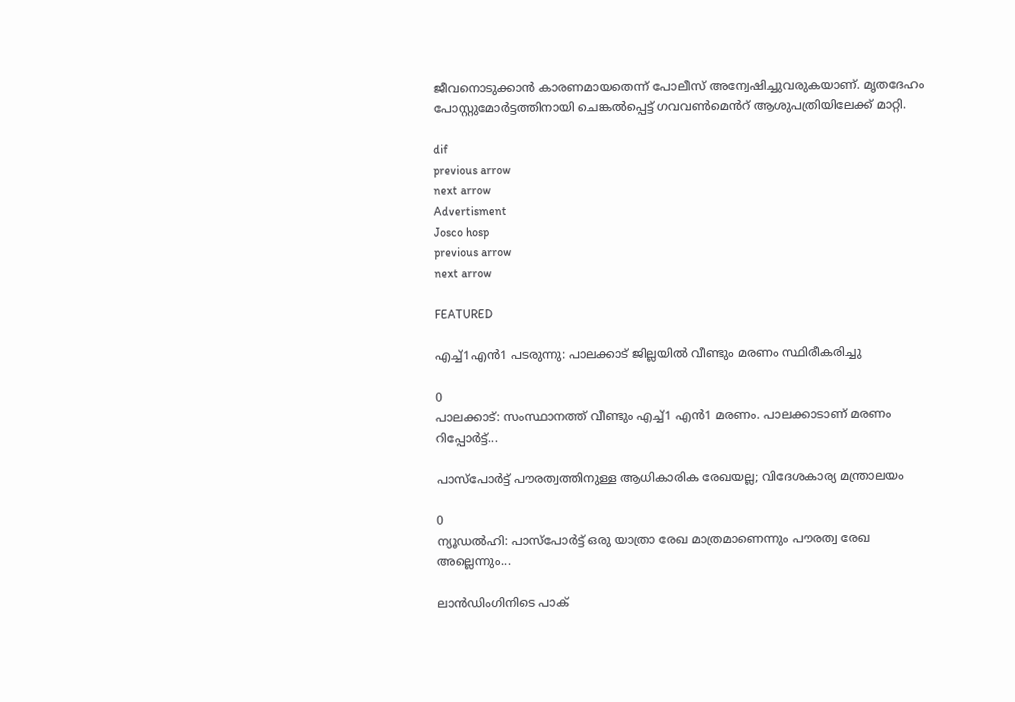ജീവനൊടുക്കാൻ കാരണമായതെന്ന് പോലീസ് അന്വേഷിച്ചുവരുകയാണ്. മൃതദേഹം പോസ്റ്റുമോർട്ടത്തിനായി ചെങ്കൽപ്പെട്ട് ഗവവൺമെൻറ് ആശുപത്രിയിലേക്ക് മാറ്റി.

dif
previous arrow
next arrow
Advertisment
Josco hosp
previous arrow
next arrow

FEATURED

എച്ച്1എൻ1 പടരുന്നു: പാലക്കാട് ജില്ലയിൽ വീണ്ടും മരണം സ്ഥിരീകരിച്ചു

0
പാലക്കാട്: സംസ്ഥാനത്ത് വീണ്ടും എച്ച്1 എന്‍1 മരണം. പാലക്കാടാണ് മരണം റിപ്പോര്‍ട്ട്...

പാസ്‌പോർട്ട് പൗരത്വത്തിനുള്ള ആധികാരിക രേഖയല്ല; വിദേശകാര്യ മന്ത്രാലയം

0
ന്യൂഡല്‍ഹി: പാസ്‌പോർട്ട് ഒരു യാത്രാ രേഖ മാത്രമാണെന്നും പൗരത്വ രേഖ അല്ലെന്നും...

ലാൻഡിംഗിനിടെ പാക്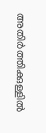അതിർത്തിക്കുള്ളിൽ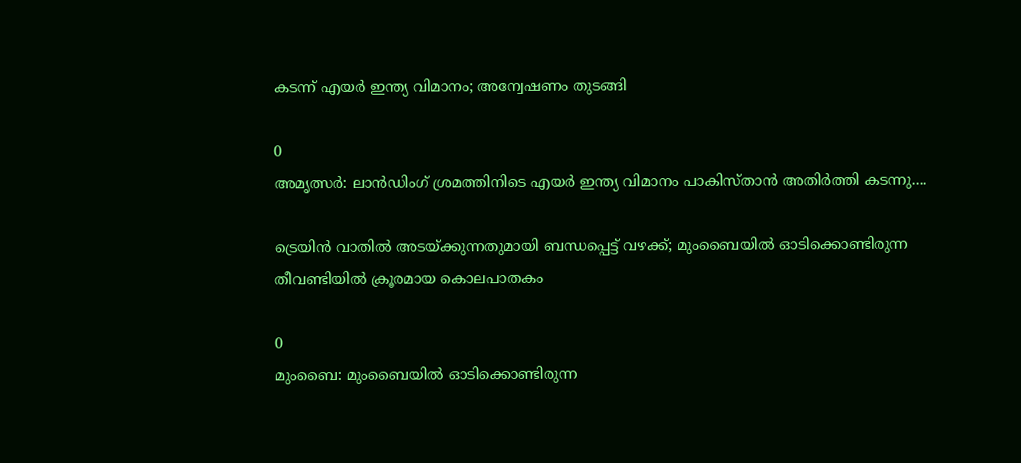കടന്ന് എയർ ഇന്ത്യ വിമാനം; അന്വേഷണം തുടങ്ങി

0
അമൃത്സർ: ലാൻഡിംഗ് ശ്രമത്തിനിടെ എയർ ഇന്ത്യ വിമാനം പാകിസ്താൻ അതിർത്തി കടന്നു....

ട്രെയിൻ വാതിൽ അടയ്ക്കുന്നതുമായി ബന്ധപ്പെട്ട് വഴക്ക്; മുംബൈയിൽ ഓടിക്കൊണ്ടിരുന്ന തീവണ്ടിയിൽ ക്രൂരമായ കൊലപാതകം

0
മുംബൈ: മുംബൈയില്‍ ഓടിക്കൊണ്ടിരുന്ന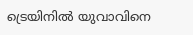ട്രെയിനില്‍ യുവാവിനെ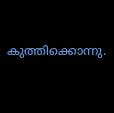കുത്തിക്കൊന്നു.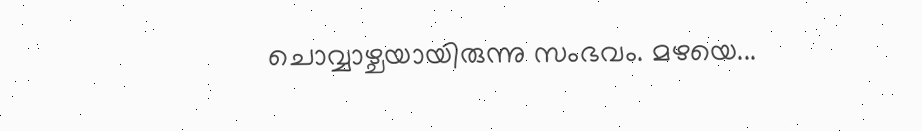ചൊവ്വാഴ്ചയായിരുന്നു സംഭവം. മഴയെ...